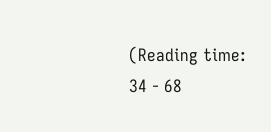(Reading time: 34 - 68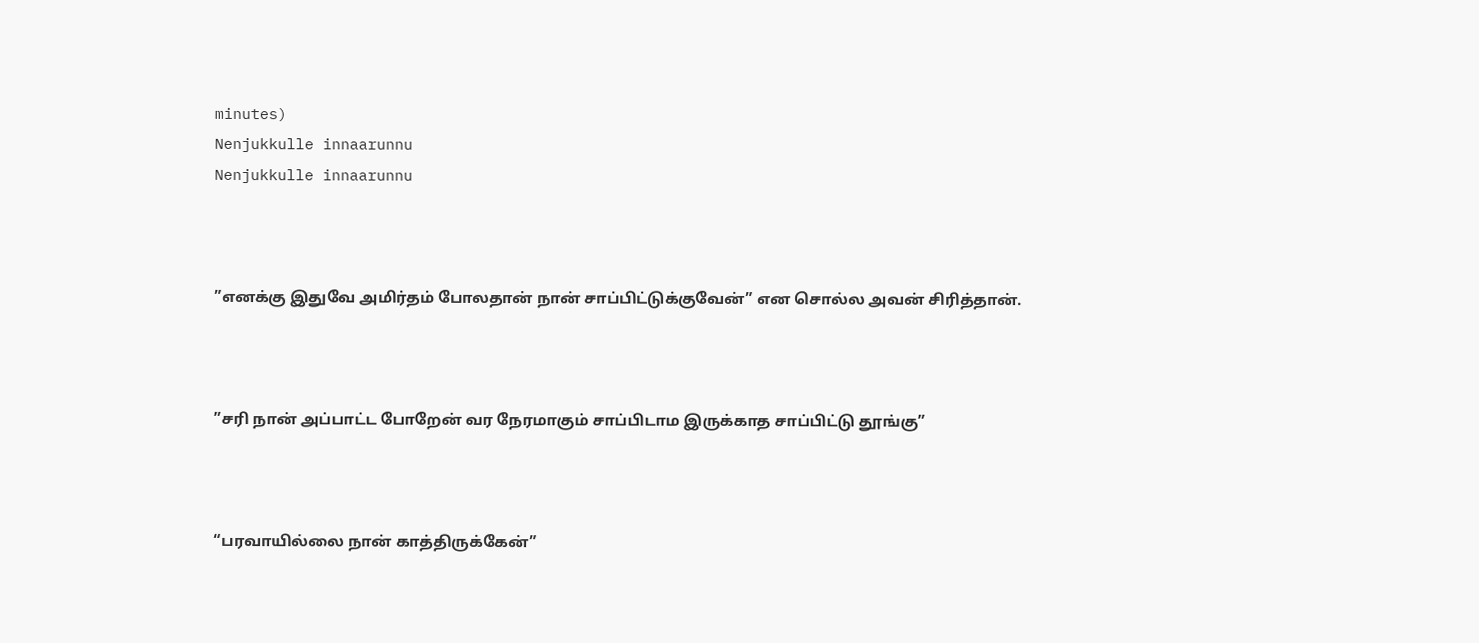minutes)
Nenjukkulle innaarunnu
Nenjukkulle innaarunnu



”எனக்கு இதுவே அமிர்தம் போலதான் நான் சாப்பிட்டுக்குவேன்” என சொல்ல அவன் சிரித்தான்.



”சரி நான் அப்பாட்ட போறேன் வர நேரமாகும் சாப்பிடாம இருக்காத சாப்பிட்டு தூங்கு”



“பரவாயில்லை நான் காத்திருக்கேன்”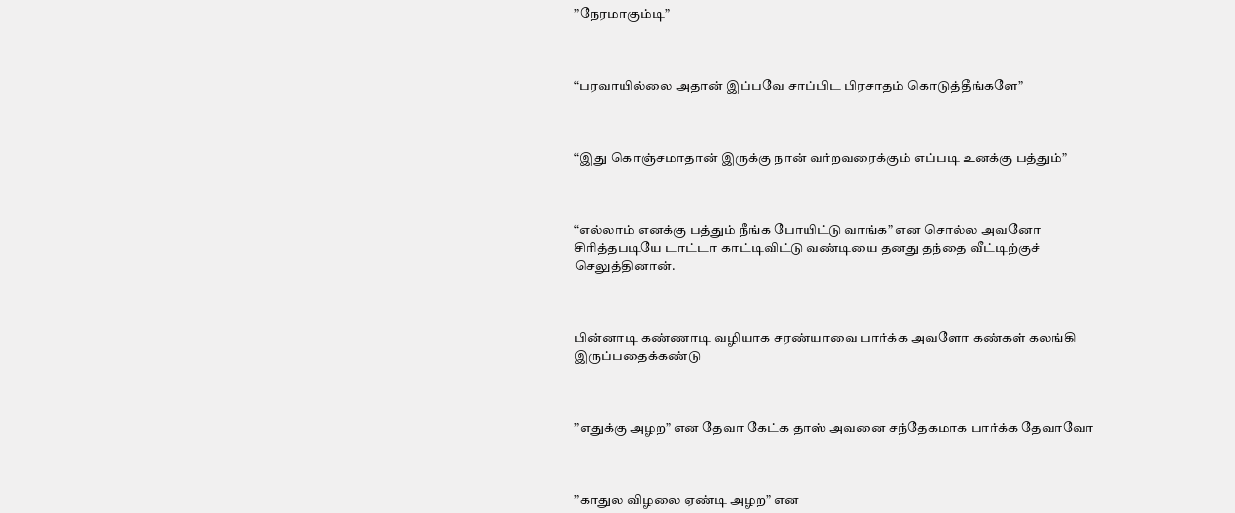”நேரமாகும்டி”



“பரவாயில்லை அதான் இப்பவே சாப்பிட பிரசாதம் கொடுத்தீங்களே”



“இது கொஞ்சமாதான் இருக்கு நான் வர்றவரைக்கும் எப்படி உனக்கு பத்தும்”



“எல்லாம் எனக்கு பத்தும் நீங்க போயிட்டு வாங்க” என சொல்ல அவனோ சிரித்தபடியே டாட்டா காட்டிவிட்டு வண்டியை தனது தந்தை வீட்டிற்குச் செலுத்தினான்.



பின்னாடி கண்ணாடி வழியாக சரண்யாவை பார்க்க அவளோ கண்கள் கலங்கி இருப்பதைக்கண்டு



”எதுக்கு அழற” என தேவா கேட்க தாஸ் அவனை சந்தேகமாக பார்க்க தேவாவோ



”காதுல விழலை ஏண்டி அழற” என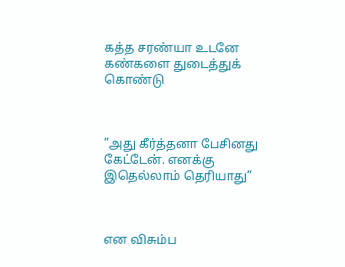கத்த சரண்யா உடனே கண்களை துடைத்துக் கொண்டு



”அது கீர்த்தனா பேசினது கேட்டேன். எனக்கு இதெல்லாம் தெரியாது”



என விசும்ப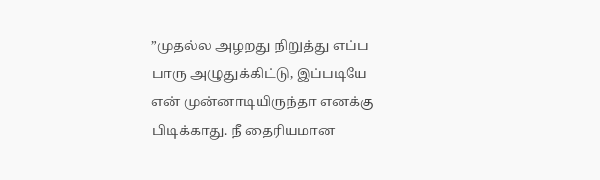”முதல்ல அழறது நிறுத்து எப்ப பாரு அழுதுக்கிட்டு, இப்படியே என் முன்னாடியிருந்தா எனக்கு பிடிக்காது. நீ தைரியமான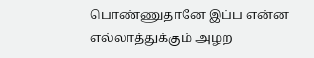பொண்ணுதானே இப்ப என்ன எல்லாத்துக்கும் அழற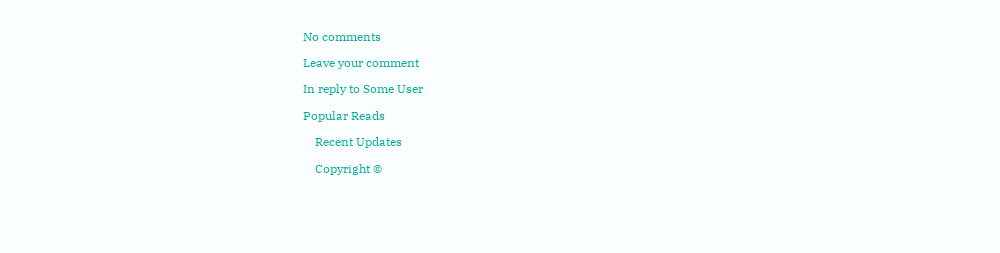No comments

Leave your comment

In reply to Some User

Popular Reads

    Recent Updates

    Copyright ©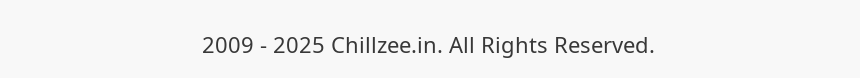2009 - 2025 Chillzee.in. All Rights Reserved.